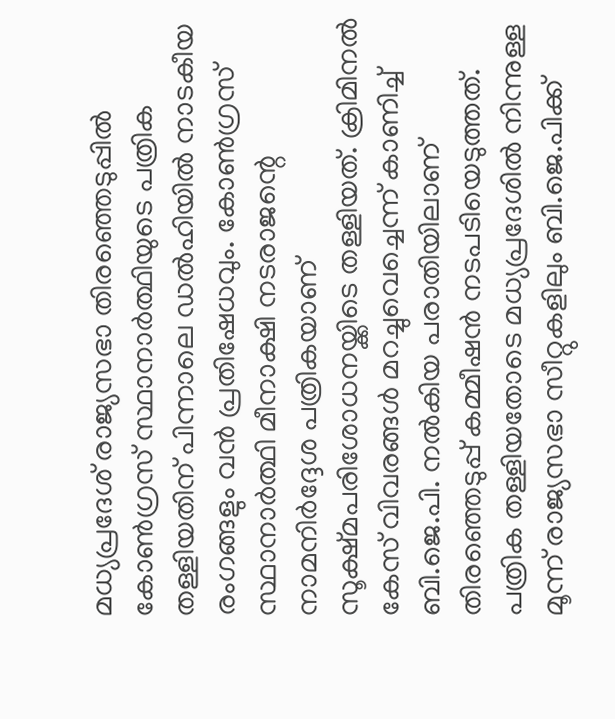മധ്യപ്രദേശ് രാജ്യസഭാ തിരഞ്ഞെടുപ്പിൽ കോൺഗ്രസ് സ്ഥാനാർത്ഥിയുടെ പത്രിക തള്ളിയതിന് പിന്നാലെ ഡൽഹിയിൽ നാടകീയ രംഗങ്ങളും വൻ പ്രതിഷേധവും. കോൺഗ്രസ് സ്ഥാനാർത്ഥി മീനാക്ഷി നടരാജന്റെ നാമനിർദ്ദേശ പത്രികയാണ് സൂക്ഷ്മപരിശോധനയ്ക്കിടെ തള്ളിയത്. ക്രിമിനൽ കേസ് വിവരങ്ങൾ മറച്ചുവെച്ചെന്ന് കാണിച്ച് ബി.ജെ.പി. നൽകിയ പരാതിയിലാണ് തിരഞ്ഞെടുപ്പ് കമ്മീഷൻ നടപടിയെടുത്തത്. പത്രിക തള്ളിയതോടെ മധ്യപ്രദേശിൽ നിന്നുള്ള മൂന്ന് രാജ്യസഭാ സീറ്റുകളിലും ബി.ജെ.പിക്ക്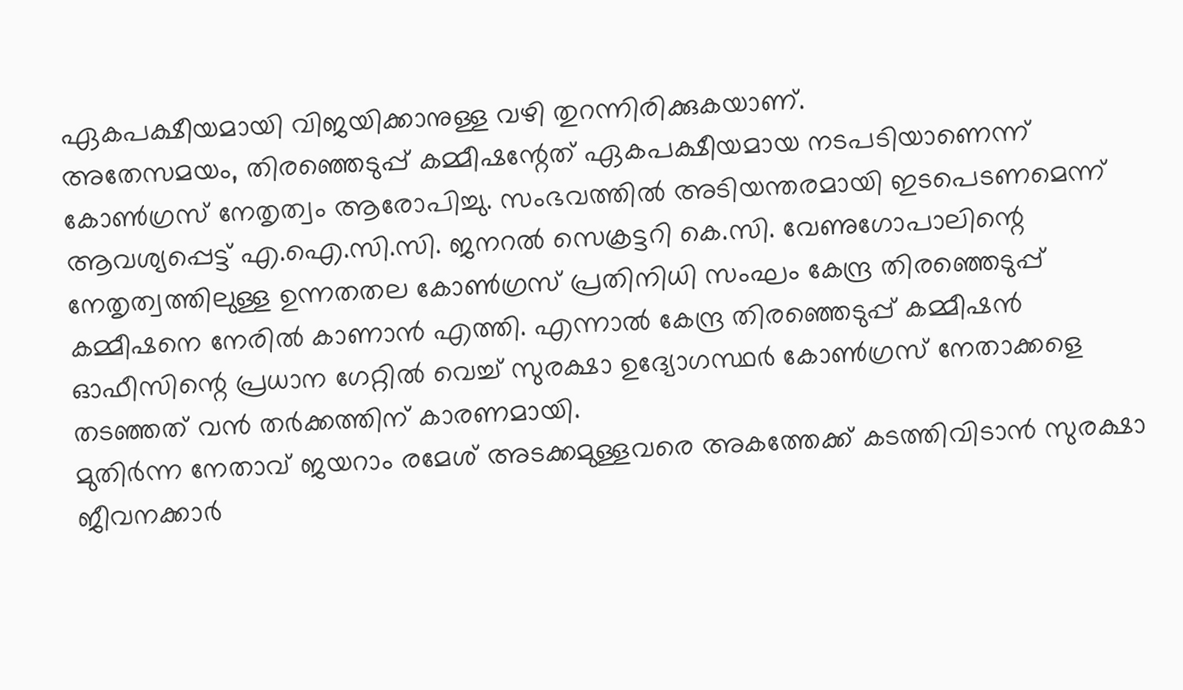ഏകപക്ഷീയമായി വിജയിക്കാനുള്ള വഴി തുറന്നിരിക്കുകയാണ്.
അതേസമയം, തിരഞ്ഞെടുപ്പ് കമ്മീഷന്റേത് ഏകപക്ഷീയമായ നടപടിയാണെന്ന് കോൺഗ്രസ് നേതൃത്വം ആരോപിച്ചു. സംഭവത്തിൽ അടിയന്തരമായി ഇടപെടണമെന്ന് ആവശ്യപ്പെട്ട് എ.ഐ.സി.സി. ജനറൽ സെക്രട്ടറി കെ.സി. വേണുഗോപാലിന്റെ നേതൃത്വത്തിലുള്ള ഉന്നതതല കോൺഗ്രസ് പ്രതിനിധി സംഘം കേന്ദ്ര തിരഞ്ഞെടുപ്പ് കമ്മീഷനെ നേരിൽ കാണാൻ എത്തി. എന്നാൽ കേന്ദ്ര തിരഞ്ഞെടുപ്പ് കമ്മീഷൻ ഓഫീസിന്റെ പ്രധാന ഗേറ്റിൽ വെച്ച് സുരക്ഷാ ഉദ്യോഗസ്ഥർ കോൺഗ്രസ് നേതാക്കളെ തടഞ്ഞത് വൻ തർക്കത്തിന് കാരണമായി.
മുതിർന്ന നേതാവ് ജയറാം രമേശ് അടക്കമുള്ളവരെ അകത്തേക്ക് കടത്തിവിടാൻ സുരക്ഷാ ജീവനക്കാർ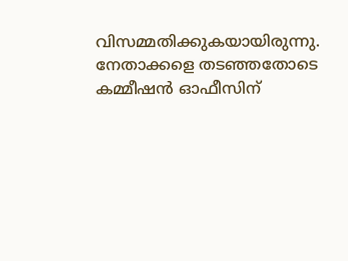വിസമ്മതിക്കുകയായിരുന്നു. നേതാക്കളെ തടഞ്ഞതോടെ കമ്മീഷൻ ഓഫീസിന്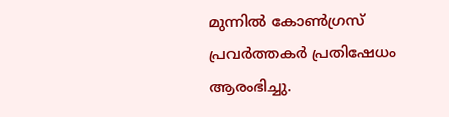മുന്നിൽ കോൺഗ്രസ് പ്രവർത്തകർ പ്രതിഷേധം ആരംഭിച്ചു.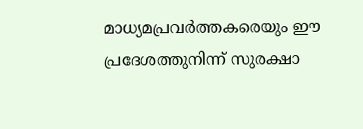മാധ്യമപ്രവർത്തകരെയും ഈ പ്രദേശത്തുനിന്ന് സുരക്ഷാ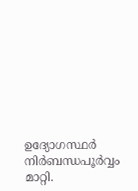ഉദ്യോഗസ്ഥർ നിർബന്ധപൂർവ്വം മാറ്റി.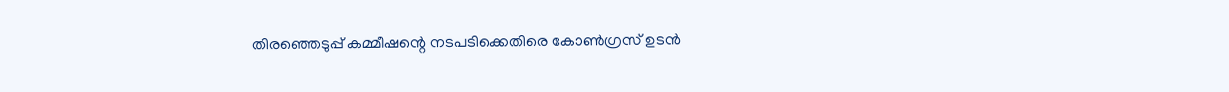തിരഞ്ഞെടുപ്പ് കമ്മീഷന്റെ നടപടിക്കെതിരെ കോൺഗ്രസ് ഉടൻ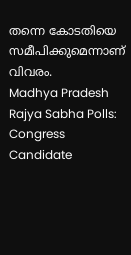തന്നെ കോടതിയെ സമീപിക്കുമെന്നാണ് വിവരം.
Madhya Pradesh Rajya Sabha Polls: Congress Candidate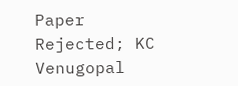Paper Rejected; KC Venugopal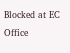Blocked at EC Office